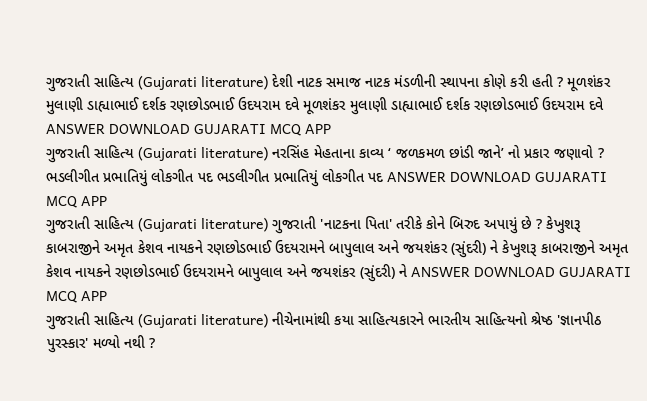ગુજરાતી સાહિત્ય (Gujarati literature) દેશી નાટક સમાજ નાટક મંડળીની સ્થાપના કોણે કરી હતી ? મૂળશંકર મુલાણી ડાહ્યાભાઈ દર્શક રણછોડભાઈ ઉદયરામ દવે મૂળશંકર મુલાણી ડાહ્યાભાઈ દર્શક રણછોડભાઈ ઉદયરામ દવે ANSWER DOWNLOAD GUJARATI MCQ APP
ગુજરાતી સાહિત્ય (Gujarati literature) નરસિંહ મેહતાના કાવ્ય ‘ જળકમળ છાંડી જાને’ નો પ્રકાર જણાવો ? ભડલીગીત પ્રભાતિયું લોકગીત પદ ભડલીગીત પ્રભાતિયું લોકગીત પદ ANSWER DOWNLOAD GUJARATI MCQ APP
ગુજરાતી સાહિત્ય (Gujarati literature) ગુજરાતી 'નાટકના પિતા' તરીકે કોને બિરુદ અપાયું છે ? કેખુશરૂ કાબરાજીને અમૃત કેશવ નાયકને રણછોડભાઈ ઉદયરામને બાપુલાલ અને જયશંકર (સુંદરી) ને કેખુશરૂ કાબરાજીને અમૃત કેશવ નાયકને રણછોડભાઈ ઉદયરામને બાપુલાલ અને જયશંકર (સુંદરી) ને ANSWER DOWNLOAD GUJARATI MCQ APP
ગુજરાતી સાહિત્ય (Gujarati literature) નીચેનામાંથી કયા સાહિત્યકારને ભારતીય સાહિત્યનો શ્રેષ્ઠ 'જ્ઞાનપીઠ પુરસ્કાર' મળ્યો નથી ?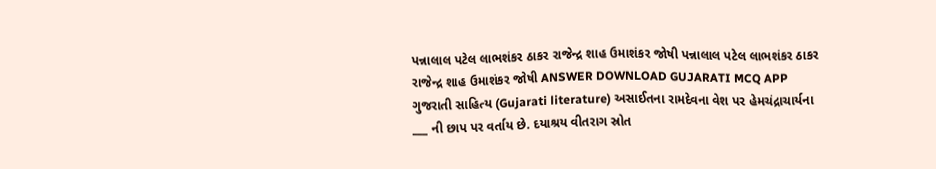પન્નાલાલ પટેલ લાભશંકર ઠાકર રાજેન્દ્ર શાહ ઉમાશંકર જોષી પન્નાલાલ પટેલ લાભશંકર ઠાકર રાજેન્દ્ર શાહ ઉમાશંકર જોષી ANSWER DOWNLOAD GUJARATI MCQ APP
ગુજરાતી સાહિત્ય (Gujarati literature) અસાઈતના રામદેવના વેશ પર હેમચંદ્રાચાર્યના ___ ની છાપ પર વર્તાય છે. દયાશ્રય વીતરાગ સ્રોત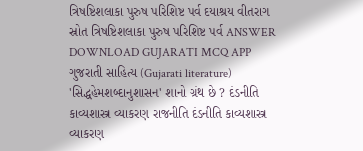ત્રિષષ્ટિશલાકા પુરુષ પરિશિષ્ટ પર્વ દયાશ્રય વીતરાગ સ્રોત ત્રિષષ્ટિશલાકા પુરુષ પરિશિષ્ટ પર્વ ANSWER DOWNLOAD GUJARATI MCQ APP
ગુજરાતી સાહિત્ય (Gujarati literature) 'સિદ્ધહેમશબ્દાનુશાસન' શાનો ગ્રંથ છે ? દંડનીતિ કાવ્યશાસ્ત્ર વ્યાકરણ રાજનીતિ દંડનીતિ કાવ્યશાસ્ત્ર વ્યાકરણ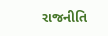રાજનીતિ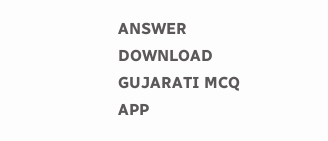ANSWER DOWNLOAD GUJARATI MCQ APP